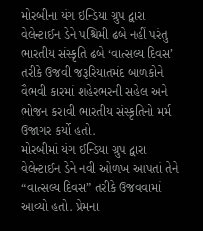મોરબીના યંગ ઇન્ડિયા ગ્રુપ દ્વારા વેલેન્ટાઈન ડેને પશ્ચિમી ઢબે નહીં પરંતુ ભારતીય સંસ્કૃતિ ઢબે ‘વાત્સલ્ય દિવસ’ તરીકે ઉજવી જરૂરિયાતમંદ બાળકોને વૈભવી કારમાં શહેરભરની સહેલ અને ભોજન કરાવી ભારતીય સંસ્કૃતિનો મર્મ ઉજાગર કર્યો હતો.
મોરબીમાં યંગ ઈન્ડિયા ગ્રુપ દ્વારા વેલેન્ટાઈન ડેને નવી ઓળખ આપતાં તેને “વાત્સલ્ય દિવસ” તરીકે ઉજવવામાં આવ્યો હતો. પ્રેમના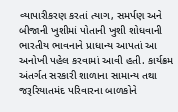વ્યાપારીકરણ કરતાં ત્યાગ, સમર્પણ અને બીજાની ખુશીમાં પોતાની ખુશી શોધવાની ભારતીય ભાવનાને પ્રાધાન્ય આપતાં આ અનોખી પહેલ કરવામાં આવી હતી. કાર્યક્રમ અંતર્ગત સરકારી શાળાના સામાન્ય તથા જરૂરિયાતમંદ પરિવારના બાળકોને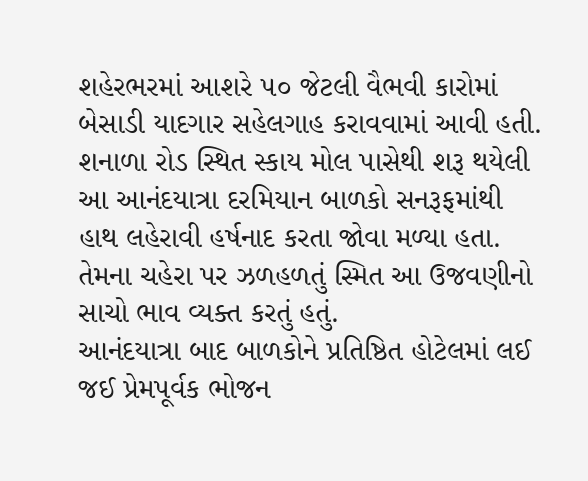શહેરભરમાં આશરે ૫૦ જેટલી વૈભવી કારોમાં બેસાડી યાદગાર સહેલગાહ કરાવવામાં આવી હતી. શનાળા રોડ સ્થિત સ્કાય મોલ પાસેથી શરૂ થયેલી આ આનંદયાત્રા દરમિયાન બાળકો સનરૂફમાંથી હાથ લહેરાવી હર્ષનાદ કરતા જોવા મળ્યા હતા. તેમના ચહેરા પર ઝળહળતું સ્મિત આ ઉજવણીનો સાચો ભાવ વ્યક્ત કરતું હતું.
આનંદયાત્રા બાદ બાળકોને પ્રતિષ્ઠિત હોટેલમાં લઈ જઈ પ્રેમપૂર્વક ભોજન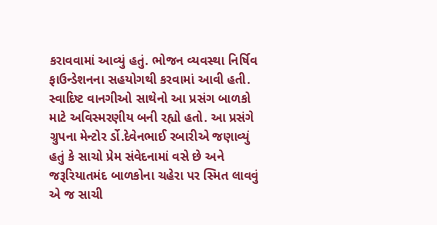કરાવવામાં આવ્યું હતું. ભોજન વ્યવસ્થા નિર્ષિવ ફાઉન્ડેશનના સહયોગથી કરવામાં આવી હતી. સ્વાદિષ્ટ વાનગીઓ સાથેનો આ પ્રસંગ બાળકો માટે અવિસ્મરણીય બની રહ્યો હતો. આ પ્રસંગે ગ્રુપના મેન્ટોર ર્ડો.દેવેનભાઈ રબારીએ જણાવ્યું હતું કે સાચો પ્રેમ સંવેદનામાં વસે છે અને જરૂરિયાતમંદ બાળકોના ચહેરા પર સ્મિત લાવવું એ જ સાચી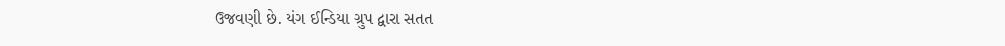ઉજવણી છે. યંગ ઈન્ડિયા ગ્રુપ દ્વારા સતત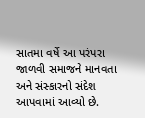સાતમા વર્ષે આ પરંપરા જાળવી સમાજને માનવતા અને સંસ્કારનો સંદેશ આપવામાં આવ્યો છે.